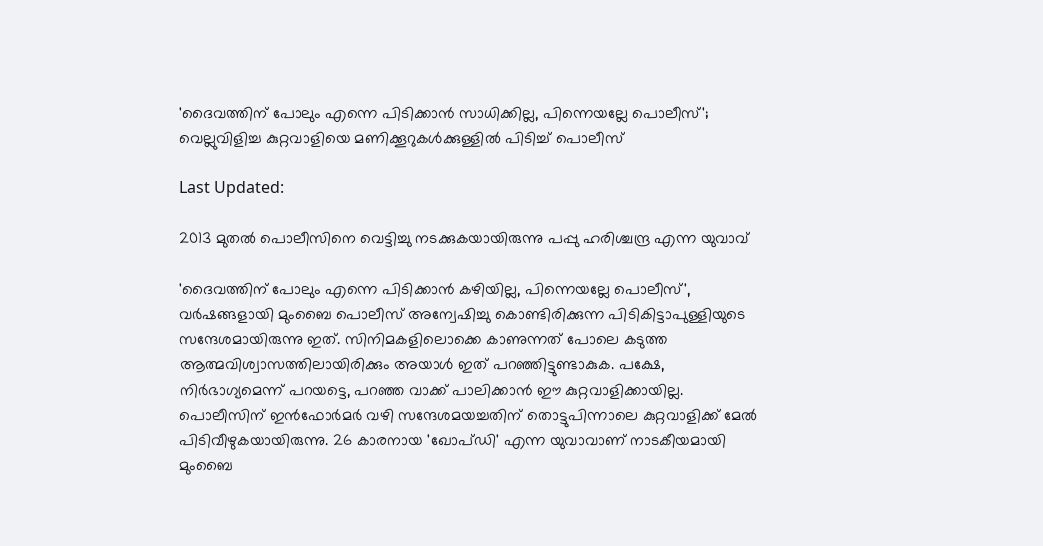'ദൈവത്തിന് പോലും എന്നെ പിടിക്കാൻ സാധിക്കില്ല, പിന്നെയല്ലേ പൊലീസ്'; വെല്ലുവിളിച്ച കുറ്റവാളിയെ മണിക്കൂറുകൾക്കുള്ളിൽ പിടിച്ച് പൊലീസ്

Last Updated:

2013 മുതൽ പൊലീസിനെ വെട്ടിച്ചു നടക്കുകയായിരുന്നു പപ്പു ഹരിശ്ചന്ദ്ര എന്ന യുവാവ്

'ദൈവത്തിന് പോലും എന്നെ പിടിക്കാൻ കഴിയില്ല, പിന്നെയല്ലേ പൊലീസ്', വർഷങ്ങളായി മുംബൈ പൊലീസ് അന്വേഷിച്ചു കൊണ്ടിരിക്കുന്ന പിടികിട്ടാപുള്ളിയുടെ സന്ദേശമായിരുന്നു ഇത്. സിനിമകളിലൊക്കെ കാണുന്നത് പോലെ കടുത്ത ആത്മവിശ്വാസത്തിലായിരിക്കും അയാൾ ഇത് പറഞ്ഞിട്ടുണ്ടാകുക. പക്ഷേ, നിർഭാഗ്യമെന്ന് പറയട്ടെ, പറഞ്ഞ വാക്ക് പാലിക്കാൻ ഈ കുറ്റവാളിക്കായില്ല.
പൊലീസിന് ഇൻഫോർമർ വഴി സന്ദേശമയച്ചതിന് തൊട്ടുപിന്നാലെ കുറ്റവാളിക്ക് മേൽ പിടിവീഴുകയായിരുന്നു. 26 കാരനായ 'ഖോപ്ഡി' എന്ന യുവാവാണ് നാടകീയമായി മുംബൈ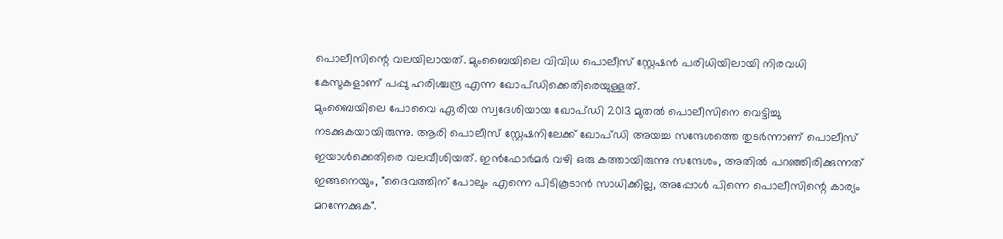പൊലീസിന്റെ വലയിലായത്. മുംബൈയിലെ വിവിധ പൊലീസ് സ്റ്റേഷൻ പരിധിയിലായി നിരവധി കേസുകളാണ് പപ്പു ഹരിശ്ചന്ദ്ര എന്ന ഖോപ്ഡിക്കെതിരെയുള്ളത്.
മുംബൈയിലെ പോവൈ ഏരിയ സ്വദേശിയായ ഖോപ്ഡി 2013 മുതൽ പൊലീസിനെ വെട്ടിച്ചു നടക്കുകയായിരുന്നു. ആരി പൊലീസ് സ്റ്റേഷനിലേക്ക് ഖോപ്ഡി അയച്ച സന്ദേശത്തെ തുടർന്നാണ് പൊലീസ് ഇയാൾക്കെതിരെ വലവീശിയത്. ഇൻഫോർമർ വഴി ഒരു കത്തായിരുന്നു സന്ദേശം, അതിൽ പറഞ്ഞിരിക്കുന്നത് ഇങ്ങനെയും, "ദൈവത്തിന് പോലും എന്നെ പിടികൂടാൻ സാധിക്കില്ല, അപ്പോൾ പിന്നെ പൊലീസിന്റെ കാര്യം മറന്നേക്കുക".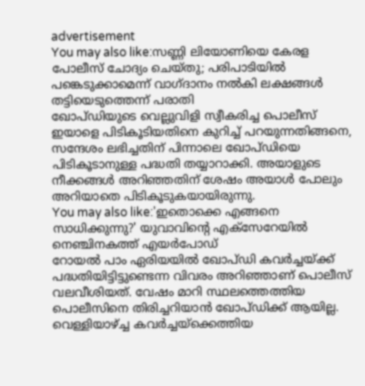advertisement
You may also like:സണ്ണി ലിയോണിയെ കേരള പോലീസ് ചോദ്യം ചെയ്തു; പരിപാടിയില്‍ പങ്കെടുക്കാമെന്ന് വാഗ്ദാനം നല്‍കി ലക്ഷങ്ങള്‍ തട്ടിയെടുത്തെന്ന് പരാതി
ഖോപ്ഡിയുടെ വെല്ലുവിളി സ്വീകരിച്ച പൊലീസ് ഇയാളെ പിടികൂടിയതിനെ കുറിച്ച് പറയുന്നതിങ്ങനെ, സന്ദേശം ലഭിച്ചതിന് പിന്നാലെ ഖോപ്ഡിയെ പിടികൂടാനുള്ള പദ്ധതി തയ്യാറാക്കി. അയാളുടെ നീക്കങ്ങൾ അറിഞ്ഞതിന് ശേഷം അയാൾ പോലും അറിയാതെ പിടികൂടുകയായിരുന്നു.
You may also like:'ഇതൊക്കെ എങ്ങനെ സാധിക്കുന്നു?' യുവാവിന്‍റെ എക്സേറേയിൽ നെഞ്ചിനകത്ത് എയർപോഡ്
റോയൽ പാം ഏരിയയിൽ ഖോപ്ഡി കവർച്ചയ്ക്ക് പദ്ധതിയിട്ടിട്ടുണ്ടെന്ന വിവരം അറിഞ്ഞാണ് പൊലീസ് വലവീശിയത്. വേഷം മാറി സ്ഥലത്തെത്തിയ പൊലീസിനെ തിരിച്ചറിയാൻ ഖോപ്ഡിക്ക് ആയില്ല. വെള്ളിയാഴ്ച്ച കവർച്ചയ്ക്കെത്തിയ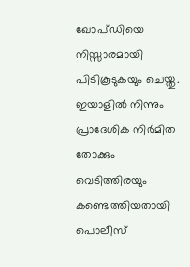ഖോപ്ഡിയെ നിസ്സാരമായി പിടികൂടുകയും ചെയ്തു. ഇയാളിൽ നിന്നും പ്രാദേശിക നിർമിത തോക്കും വെടിത്തിരയും കണ്ടെത്തിയതായി പൊലീസ്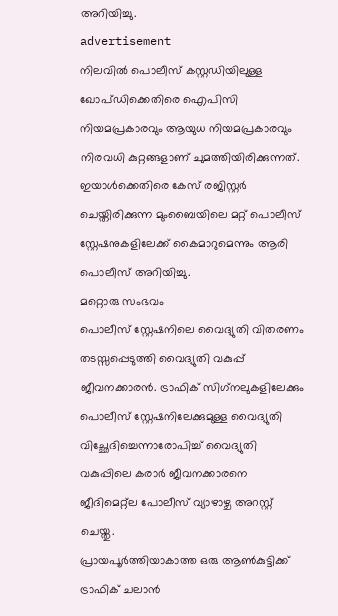അറിയിച്ചു.
advertisement
നിലവിൽ പൊലീസ് കസ്റ്റഡിയിലുള്ള ഖോപ്ഡിക്കെതിരെ ഐപിസി നിയമപ്രകാരവും ആയുധ നിയമപ്രകാരവും നിരവധി കുറ്റങ്ങളാണ് ചുമത്തിയിരിക്കുന്നത്. ഇയാൾക്കെതിരെ കേസ് രജിസ്റ്റർ ചെയ്തിരിക്കുന്ന മുംബൈയിലെ മറ്റ് പൊലീസ് സ്റ്റേഷനുകളിലേക്ക് കൈമാറുമെന്നും ആരി പൊലീസ് അറിയിച്ചു.
മറ്റൊരു സംഭവം
പൊലീസ് സ്റ്റേഷനിലെ വൈദ്യുതി വിതരണം തടസ്സപ്പെടുത്തി വൈദ്യുതി വകുപ്പ് ജീവനക്കാരന്‍. ട്രാഫിക് സിഗ്‌നലുകളിലേക്കും പൊലീസ് സ്റ്റേഷനിലേക്കുമുള്ള വൈദ്യുതി വിച്ഛേദിച്ചെന്നാരോപിച്ച് വൈദ്യുതി വകുപ്പിലെ കരാര്‍ ജീവനക്കാരനെ ജീദിമെറ്റ്‌ല പോലീസ് വ്യാഴാഴ്ച അറസ്റ്റ് ചെയ്തു.
പ്രായപൂര്‍ത്തിയാകാത്ത ഒരു ആണ്‍കുട്ടിക്ക് ട്രാഫിക് ചലാന്‍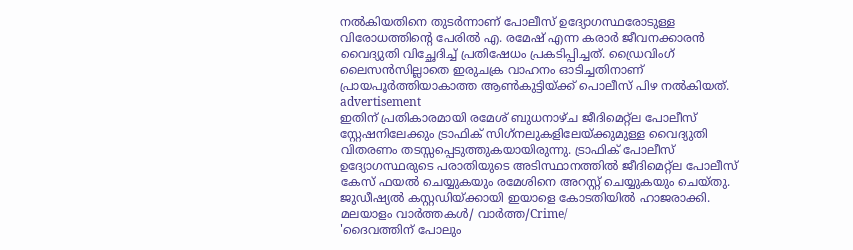നല്‍കിയതിനെ തുടര്‍ന്നാണ് പോലീസ് ഉദ്യോഗസ്ഥരോടുള്ള വിരോധത്തിന്റെ പേരില്‍ എ. രമേഷ് എന്ന കരാര്‍ ജീവനക്കാരന്‍ വൈദ്യുതി വിച്ഛേദിച്ച് പ്രതിഷേധം പ്രകടിപ്പിച്ചത്. ഡ്രൈവിംഗ് ലൈസന്‍സില്ലാതെ ഇരുചക്ര വാഹനം ഓടിച്ചതിനാണ് പ്രായപൂര്‍ത്തിയാകാത്ത ആണ്‍കുട്ടിയ്ക്ക് പൊലീസ് പിഴ നല്‍കിയത്.
advertisement
ഇതിന് പ്രതികാരമായി രമേശ് ബുധനാഴ്ച ജീദിമെറ്റ്‌ല പോലീസ് സ്റ്റേഷനിലേക്കും ട്രാഫിക് സിഗ്‌നലുകളിലേയ്ക്കുമുള്ള വൈദ്യുതി വിതരണം തടസ്സപ്പെടുത്തുകയായിരുന്നു. ട്രാഫിക് പോലീസ് ഉദ്യോഗസ്ഥരുടെ പരാതിയുടെ അടിസ്ഥാനത്തില്‍ ജീദിമെറ്റ്‌ല പോലീസ് കേസ് ഫയല്‍ ചെയ്യുകയും രമേശിനെ അറസ്റ്റ് ചെയ്യുകയും ചെയ്തു. ജുഡീഷ്യല്‍ കസ്റ്റഡിയ്ക്കായി ഇയാളെ കോടതിയില്‍ ഹാജരാക്കി.
മലയാളം വാർത്തകൾ/ വാർത്ത/Crime/
'ദൈവത്തിന് പോലും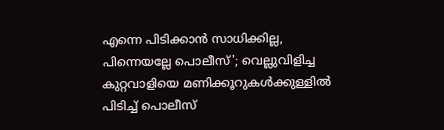എന്നെ പിടിക്കാൻ സാധിക്കില്ല, പിന്നെയല്ലേ പൊലീസ്'; വെല്ലുവിളിച്ച കുറ്റവാളിയെ മണിക്കൂറുകൾക്കുള്ളിൽ പിടിച്ച് പൊലീസ്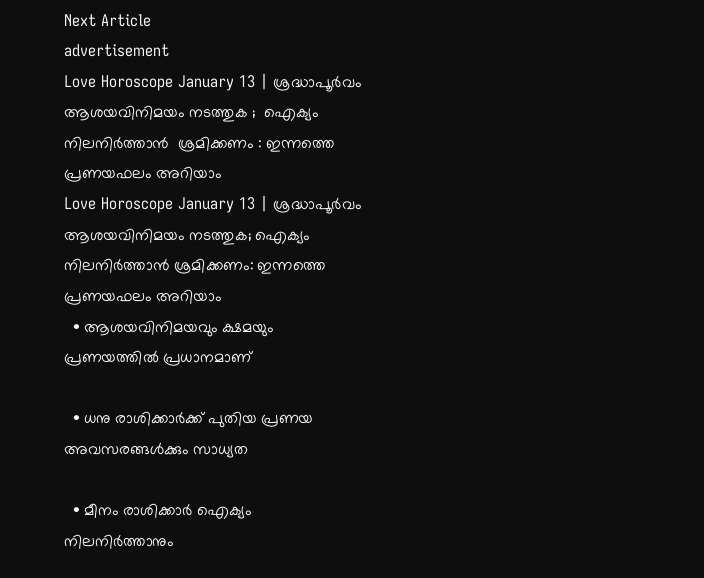Next Article
advertisement
Love Horoscope January 13 | ശ്രദ്ധാപൂർവം ആശയവിനിമയം നടത്തുക ;  ഐക്യം നിലനിർത്താൻ  ശ്രമിക്കണം : ഇന്നത്തെ പ്രണയഫലം അറിയാം
Love Horoscope January 13 | ശ്രദ്ധാപൂർവം ആശയവിനിമയം നടത്തുക; ഐക്യം നിലനിർത്താൻ ശ്രമിക്കണം: ഇന്നത്തെ പ്രണയഫലം അറിയാം
  • ആശയവിനിമയവും ക്ഷമയും പ്രണയത്തിൽ പ്രധാനമാണ്

  • ധനു രാശിക്കാർക്ക് പുതിയ പ്രണയ അവസരങ്ങൾക്കും സാധ്യത

  • മീനം രാശിക്കാർ ഐക്യം നിലനിർത്താനും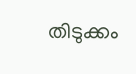തിടുക്കം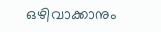ഒഴിവാക്കാനും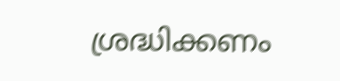ശ്രദ്ധിക്കണം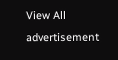View All
advertisement